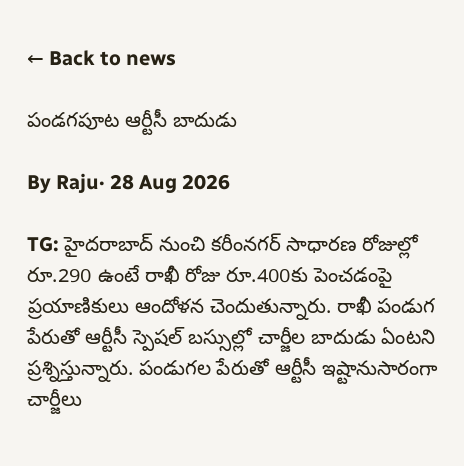← Back to news

పండగపూట ఆర్టీసీ బాదుడు

By Raju· 28 Aug 2026

TG: హైదరాబాద్ నుంచి కరీంనగర్ సాధారణ రోజుల్లో రూ.290 ఉంటే రాఖీ రోజు రూ.400కు పెంచడంపై ప్రయాణికులు ఆందోళన చెందుతున్నారు. రాఖీ పండుగ పేరుతో ఆర్టీసీ స్పెషల్ బస్సుల్లో చార్జీల బాదుడు ఏంటని ప్రశ్నిస్తున్నారు. పండుగల పేరుతో ఆర్టీసీ ఇష్టానుసారంగా చార్జీలు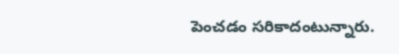పెంచడం సరికాదంటున్నారు.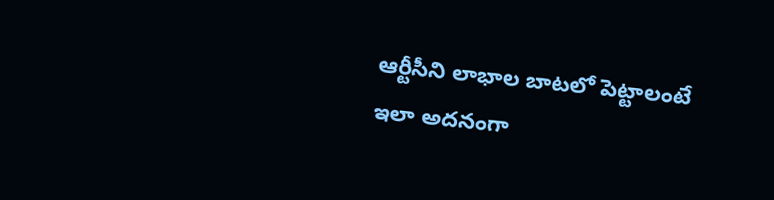ఆర్టీసీని లాభాల బాటలో పెట్టాలంటే ఇలా అదనంగా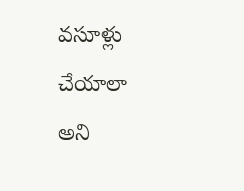వసూళ్లు చేయాలా అని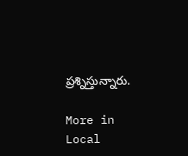ప్రశ్నిస్తున్నారు.

More in Local